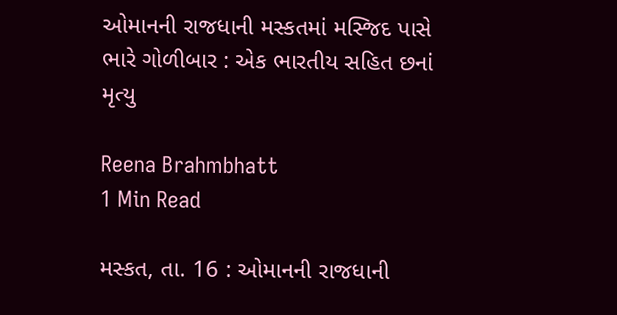ઓમાનની રાજધાની મસ્કતમાં મસ્જિદ પાસે ભારે ગોળીબાર : એક ભારતીય સહિત છનાં મૃત્યુ

Reena Brahmbhatt
1 Min Read

મસ્કત, તા. 16 : ઓમાનની રાજધાની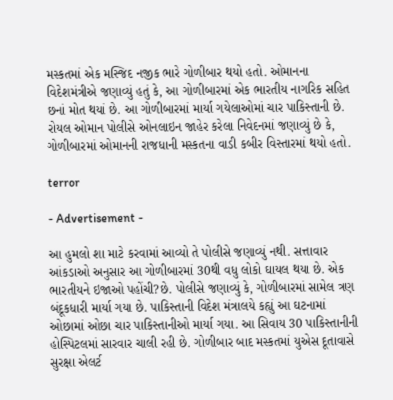મસ્કતમાં એક મસ્જિદ નજીક ભારે ગોળીબાર થયો હતો. ઓમાનના વિદેશમંત્રીએ જણાવ્યું હતું કે, આ ગોળીબારમાં એક ભારતીય નાગરિક સહિત છનાં મોત થયાં છે. આ ગોળીબારમાં માર્યા ગયેલાઓમાં ચાર પાકિસ્તાની છે. રોયલ ઓમાન પોલીસે ઓનલાઇન જાહેર કરેલા નિવેદનમાં જણાવ્યું છે કે, ગોળીબારમાં ઓમાનની રાજધાની મસ્કતના વાડી કબીર વિસ્તારમાં થયો હતો.

terror

- Advertisement -

આ હુમલો શા માટે કરવામાં આવ્યો તે પોલીસે જણાવ્યું નથી. સત્તાવાર આંકડાઓ અનુસાર આ ગોળીબારમાં 30થી વધુ લોકો ઘાયલ થયા છે. એક ભારતીયને ઇજાઓ પહોંચી?છે. પોલીસે જણાવ્યું કે, ગોળીબારમાં સામેલ ત્રણ બંદૂકધારી માર્યા ગયા છે. પાકિસ્તાની વિદેશ મંત્રાલયે કહ્યું આ ઘટનામાં ઓછામાં ઓછા ચાર પાકિસ્તાનીઓ માર્યા ગયા. આ સિવાય 30 પાકિસ્તાનીની હોસ્પિટલમાં સારવાર ચાલી રહી છે. ગોળીબાર બાદ મસ્કતમાં યુએસ દૂતાવાસે સુરક્ષા એલર્ટ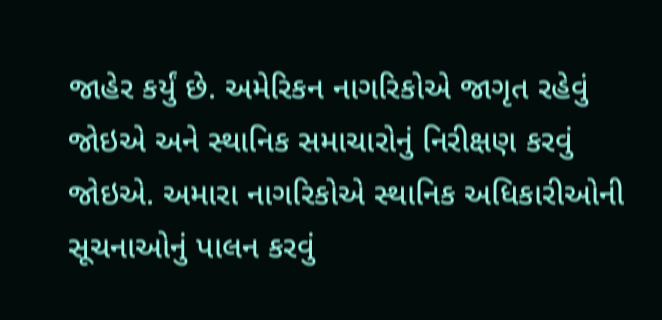જાહેર કર્યું છે. અમેરિકન નાગરિકોએ જાગૃત રહેવું જોઇએ અને સ્થાનિક સમાચારોનું નિરીક્ષણ કરવું જોઇએ. અમારા નાગરિકોએ સ્થાનિક અધિકારીઓની સૂચનાઓનું પાલન કરવું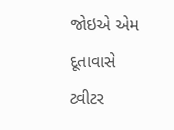જોઇએ એમ દૂતાવાસે ટ્વીટર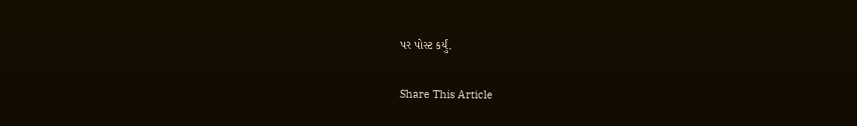પર પોસ્ટ કર્યું.

Share This Article